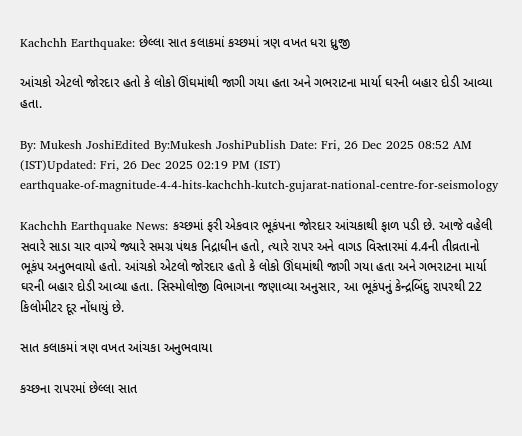Kachchh Earthquake: છેલ્લા સાત કલાકમાં કચ્છમાં ત્રણ વખત ધરા ધ્રુજી

આંચકો એટલો જોરદાર હતો કે લોકો ઊંઘમાંથી જાગી ગયા હતા અને ગભરાટના માર્યા ઘરની બહાર દોડી આવ્યા હતા.

By: Mukesh JoshiEdited By:Mukesh JoshiPublish Date: Fri, 26 Dec 2025 08:52 AM (IST)Updated: Fri, 26 Dec 2025 02:19 PM (IST)
earthquake-of-magnitude-4-4-hits-kachchh-kutch-gujarat-national-centre-for-seismology

Kachchh Earthquake News: કચ્છમાં ફરી એકવાર ભૂકંપના જોરદાર આંચકાથી ફાળ પડી છે. આજે વહેલી સવારે સાડા ચાર વાગ્યે જ્યારે સમગ્ર પંથક નિદ્રાધીન હતો, ત્યારે રાપર અને વાગડ વિસ્તારમાં 4.4ની તીવ્રતાનો ભૂકંપ અનુભવાયો હતો. આંચકો એટલો જોરદાર હતો કે લોકો ઊંઘમાંથી જાગી ગયા હતા અને ગભરાટના માર્યા ઘરની બહાર દોડી આવ્યા હતા. સિસ્મોલોજી વિભાગના જણાવ્યા અનુસાર, આ ભૂકંપનું કેન્દ્રબિંદુ રાપરથી 22 કિલોમીટર દૂર નોંધાયું છે.

સાત કલાકમાં ત્રણ વખત આંચકા અનુભવાયા

કચ્છના રાપરમાં છેલ્લા સાત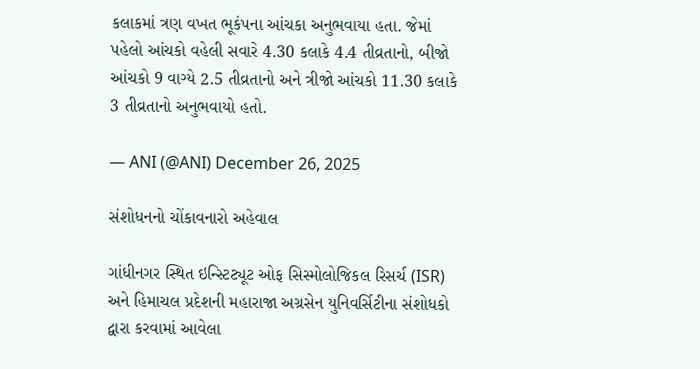કલાકમાં ત્રણ વખત ભૂકંપના આંચકા અનુભવાયા હતા. જેમાં પહેલો આંચકો વહેલી સવારે 4.30 કલાકે 4.4 તીવ્રતાનો, બીજો આંચકો 9 વાગ્યે 2.5 તીવ્રતાનો અને ત્રીજો આંચકો 11.30 કલાકે 3 તીવ્રતાનો અનુભવાયો હતો.

— ANI (@ANI) December 26, 2025

સંશોધનનો ચોંકાવનારો અહેવાલ

ગાંધીનગર સ્થિત ઇન્સ્ટિટ્યૂટ ઓફ સિસ્મોલોજિકલ રિસર્ચ (ISR) અને હિમાચલ પ્રદેશની મહારાજા અગ્રસેન યુનિવર્સિટીના સંશોધકો દ્વારા કરવામાં આવેલા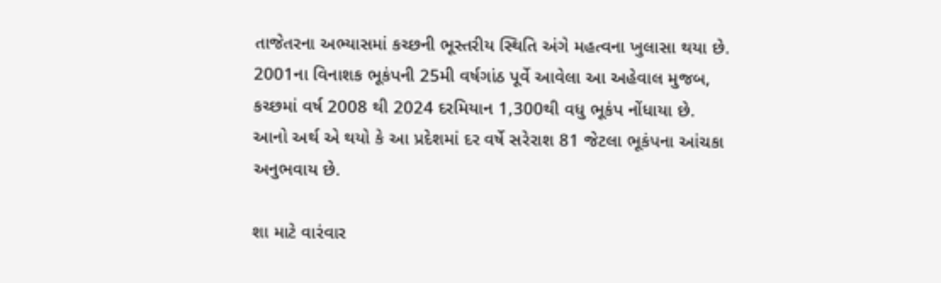તાજેતરના અભ્યાસમાં કચ્છની ભૂસ્તરીય સ્થિતિ અંગે મહત્વના ખુલાસા થયા છે. 2001ના વિનાશક ભૂકંપની 25મી વર્ષગાંઠ પૂર્વે આવેલા આ અહેવાલ મુજબ, કચ્છમાં વર્ષ 2008 થી 2024 દરમિયાન 1,300થી વધુ ભૂકંપ નોંધાયા છે. આનો અર્થ એ થયો કે આ પ્રદેશમાં દર વર્ષે સરેરાશ 81 જેટલા ભૂકંપના આંચકા અનુભવાય છે.

શા માટે વારંવાર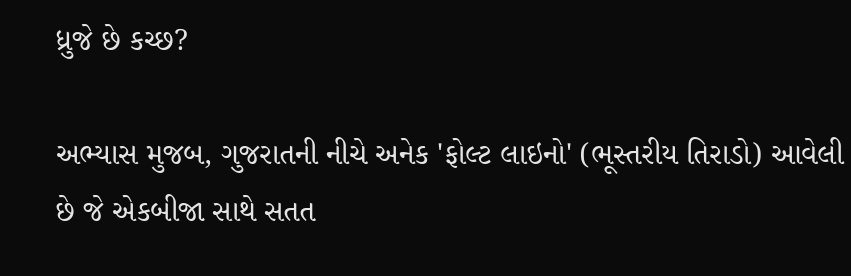ધ્રુજે છે કચ્છ?

અભ્યાસ મુજબ, ગુજરાતની નીચે અનેક 'ફોલ્ટ લાઇનો' (ભૂસ્તરીય તિરાડો) આવેલી છે જે એકબીજા સાથે સતત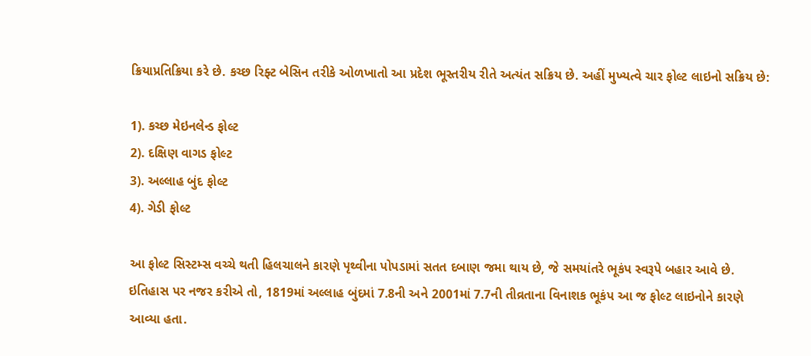ક્રિયાપ્રતિક્રિયા કરે છે. કચ્છ રિફ્ટ બેસિન તરીકે ઓળખાતો આ પ્રદેશ ભૂસ્તરીય રીતે અત્યંત સક્રિય છે. અહીં મુખ્યત્વે ચાર ફોલ્ટ લાઇનો સક્રિય છે:

1). કચ્છ મેઇનલેન્ડ ફોલ્ટ
2). દક્ષિણ વાગડ ફોલ્ટ
3). અલ્લાહ બુંદ ફોલ્ટ
4). ગેડી ફોલ્ટ

આ ફોલ્ટ સિસ્ટમ્સ વચ્ચે થતી હિલચાલને કારણે પૃથ્વીના પોપડામાં સતત દબાણ જમા થાય છે, જે સમયાંતરે ભૂકંપ સ્વરૂપે બહાર આવે છે. ઇતિહાસ પર નજર કરીએ તો, 1819માં અલ્લાહ બુંદમાં 7.8ની અને 2001માં 7.7ની તીવ્રતાના વિનાશક ભૂકંપ આ જ ફોલ્ટ લાઇનોને કારણે આવ્યા હતા.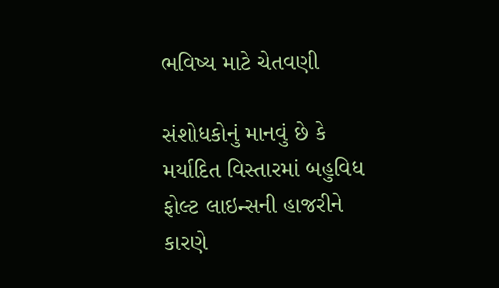ભવિષ્ય માટે ચેતવણી

સંશોધકોનું માનવું છે કે મર્યાદિત વિસ્તારમાં બહુવિધ ફોલ્ટ લાઇન્સની હાજરીને કારણે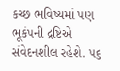કચ્છ ભવિષ્યમાં પણ ભૂકંપની દ્રષ્ટિએ સંવેદનશીલ રહેશે. ૫૬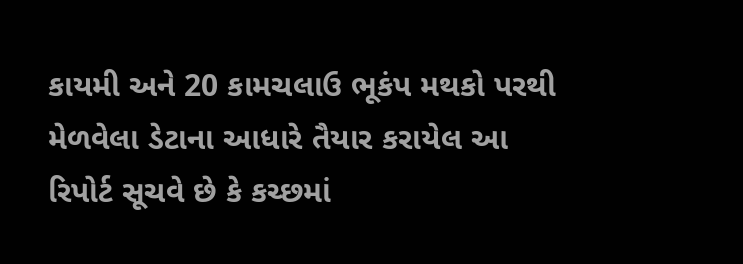કાયમી અને 20 કામચલાઉ ભૂકંપ મથકો પરથી મેળવેલા ડેટાના આધારે તૈયાર કરાયેલ આ રિપોર્ટ સૂચવે છે કે કચ્છમાં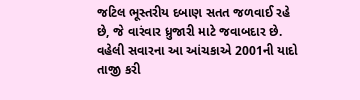જટિલ ભૂસ્તરીય દબાણ સતત જળવાઈ રહે છે, જે વારંવાર ધ્રુજારી માટે જવાબદાર છે. વહેલી સવારના આ આંચકાએ 2001ની યાદો તાજી કરી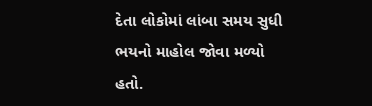દેતા લોકોમાં લાંબા સમય સુધી ભયનો માહોલ જોવા મળ્યો હતો.